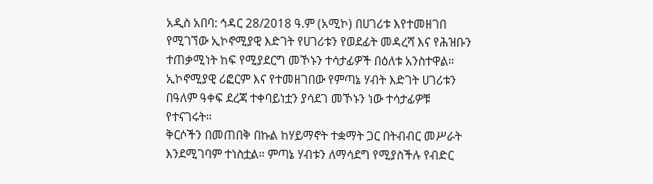አዲስ አበባ: ኅዳር 28/2018 ዓ.ም (አሚኮ) በሀገሪቱ እየተመዘገበ የሚገኘው ኢኮኖሚያዊ እድገት የሀገሪቱን የወደፊት መዳረሻ እና የሕዝቡን ተጠቃሚነት ከፍ የሚያደርግ መኾኑን ተሳታፊዎች በዕለቱ አንስተዋል።
ኢኮኖሚያዊ ሪፎርም እና የተመዘገበው የምጣኔ ሃብት እድገት ሀገሪቱን በዓለም ዓቀፍ ደረጃ ተቀባይነቷን ያሳደገ መኾኑን ነው ተሳታፊዎቹ የተናገሩት።
ቅርሶችን በመጠበቅ በኩል ከሃይማኖት ተቋማት ጋር በትብብር መሥራት እንደሚገባም ተነስቷል። ምጣኔ ሃብቱን ለማሳደግ የሚያስችሉ የብድር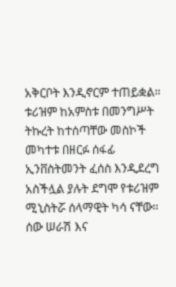አቅርቦት እንዲኖርም ተጠይቋል።
ቱሪዝም ከአምስቱ በመንግሥት ትኩረት ከተሰጣቸው መስኮች መካተቱ በዘርፉ ሰፋፊ ኢንቨስትመንት ፈሰስ እንዲደረግ አስችሏል ያሉት ደግሞ የቱሪዝም ሚኒስትሯ ሰላማዊት ካሳ ናቸው።
ሰው ሠራሽ እና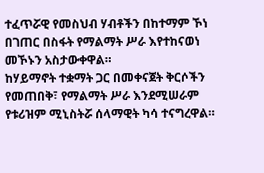ተፈጥሯዊ የመስህብ ሃብቶችን በከተማም ኾነ በገጠር በስፋት የማልማት ሥራ እየተከናወነ መኾኑን አስታውቀዋል።
ከሃይማኖት ተቋማት ጋር በመቀናጀት ቅርሶችን የመጠበቅ፣ የማልማት ሥራ እንደሚሠራም የቱሪዝም ሚኒስትሯ ሰላማዊት ካሳ ተናግረዋል።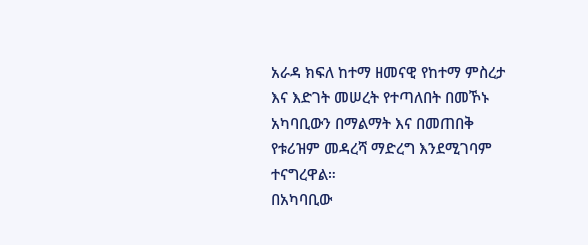አራዳ ክፍለ ከተማ ዘመናዊ የከተማ ምስረታ እና እድገት መሠረት የተጣለበት በመኾኑ አካባቢውን በማልማት እና በመጠበቅ የቱሪዝም መዳረሻ ማድረግ እንደሚገባም ተናግረዋል።
በአካባቢው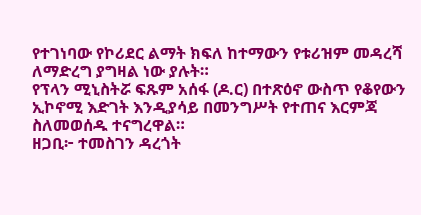የተገነባው የኮሪደር ልማት ክፍለ ከተማውን የቱሪዝም መዳረሻ ለማድረግ ያግዛል ነው ያሉት።
የፕላን ሚኒስትሯ ፍጹም አሰፋ (ዶ.ር) በተጽዕኖ ውስጥ የቆየውን ኢኮኖሚ እድገት እንዲያሳይ በመንግሥት የተጠና እርምጃ ስለመወሰዱ ተናግረዋል።
ዘጋቢ፦ ተመስገን ዳረጎት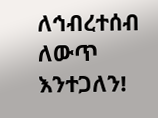ለኅብረተሰብ ለውጥ እንተጋለን!